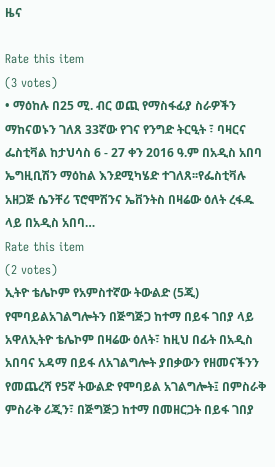ዜና

Rate this item
(3 votes)
• ማዕከሉ በ25 ሚ. ብር ወጪ የማስፋፊያ ስራዎችን ማከናወኑን ገለጸ 33ኛው የገና የንግድ ትርዒት ፣ ባዛርና ፌስቲቫል ከታህሳስ 6 - 27 ቀን 2016 ዓ.ም በአዲስ አበባ ኤግዚቢሽን ማዕከል እንደሚካሄድ ተገለጸ፡፡የፌስቲቫሉ አዘጋጅ ሴንቸሪ ፕሮሞሽንና ኤቨንትስ በዛሬው ዕለት ረፋዱ ላይ በአዲስ አበባ…
Rate this item
(2 votes)
ኢትዮ ቴሌኮም የአምስተኛው ትውልድ (5ጂ) የሞባይልአገልግሎትን በጅግጅጋ ከተማ በይፋ ገበያ ላይ አዋለኢትዮ ቴሌኮም በዛሬው ዕለት፣ ከዚህ በፊት በአዲስ አበባና አዳማ በይፋ ለአገልግሎት ያበቃውን የዘመናችንን የመጨረሻ የ5ኛ ትውልድ የሞባይል አገልግሎት፤ በምስራቅ ምስራቅ ሪጂን፣ በጅግጅጋ ከተማ በመዘርጋት በይፋ ገበያ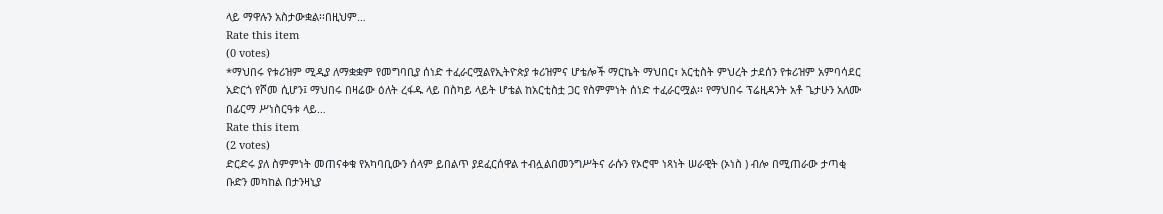ላይ ማዋሉን አስታውቋል፡፡በዚህም…
Rate this item
(0 votes)
*ማህበሩ የቱሪዝም ሚዲያ ለማቋቋም የመግባቢያ ሰነድ ተፈራርሟልየኢትዮጵያ ቱሪዝምና ሆቴሎች ማርኬት ማህበር፣ አርቲስት ምህረት ታደሰን የቱሪዝም አምባሳደር አድርጎ የሾመ ሲሆን፤ ማህበሩ በዛሬው ዕለት ረፋዱ ላይ በስካይ ላይት ሆቴል ከአርቲስቷ ጋር የስምምነት ሰነድ ተፈራርሟል፡፡ የማህበሩ ፕሬዚዳንት አቶ ጌታሁን አለሙ በፊርማ ሥነስርዓቱ ላይ…
Rate this item
(2 votes)
ድርድሩ ያለ ስምምነት መጠናቀቁ የአካባቢውን ሰላም ይበልጥ ያደፈርሰዋል ተብሏልበመንግሥትና ራሱን የኦሮሞ ነጻነት ሠራዊት (ኦነስ ) ብሎ በሚጠራው ታጣቂ ቡድን መካከል በታንዛኒያ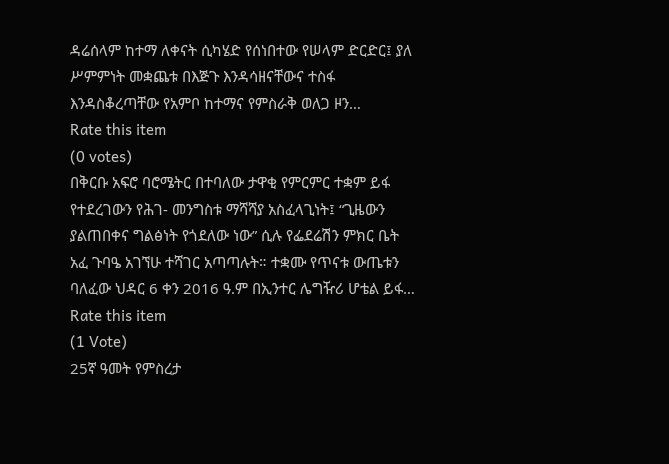ዳሬሰላም ከተማ ለቀናት ሲካሄድ የሰነበተው የሠላም ድርድር፤ ያለ ሥምምነት መቋጨቱ በእጅጉ እንዳሳዘናቸውና ተስፋ እንዳስቆረጣቸው የአምቦ ከተማና የምስራቅ ወለጋ ዞን…
Rate this item
(0 votes)
በቅርቡ አፍሮ ባሮሜትር በተባለው ታዋቂ የምርምር ተቋም ይፋ የተደረገውን የሕገ- መንግስቱ ማሻሻያ አስፈላጊነት፤ “ጊዜውን ያልጠበቀና ግልፅነት የጎደለው ነው” ሲሉ የፌደሬሽን ምክር ቤት አፈ ጉባዔ አገኘሁ ተሻገር አጣጣሉት። ተቋሙ የጥናቱ ውጤቱን ባለፈው ህዳር 6 ቀን 2016 ዓ.ም በኢንተር ሌግዥሪ ሆቴል ይፋ…
Rate this item
(1 Vote)
25ኛ ዓመት የምስረታ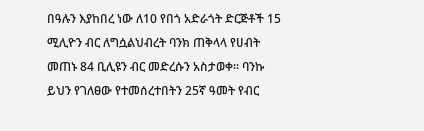በዓሉን እያከበረ ነው ለ10 የበጎ አድራጎት ድርጅቶች 15 ሚሊዮን ብር ለግሷልህብረት ባንክ ጠቅላላ የሀብት መጠኑ 84 ቢሊዩን ብር መድረሱን አስታወቀ፡፡ ባንኩ ይህን የገለፀው የተመሰረተበትን 25ኛ ዓመት የብር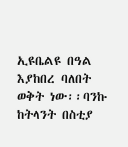ኢዩቤልዩ በዓል እያከበረ ባለበት ወቅት ነው፡፡ባንኩ ከትላንት በስቲያ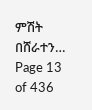ምሽት በሸራተን…
Page 13 of 436